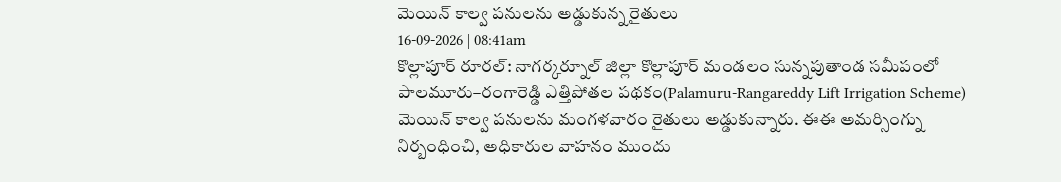మెయిన్ కాల్వ పనులను అడ్డుకున్న రైతులు
16-09-2026 | 08:41am
కొల్లాపూర్ రూరల్: నాగర్కర్నూల్ జిల్లా కొల్లాపూర్ మండలం సున్నపుతాండ సమీపంలో పాలమూరు–రంగారెడ్డి ఎత్తిపోతల పథకం(Palamuru-Rangareddy Lift Irrigation Scheme) మెయిన్ కాల్వ పనులను మంగళవారం రైతులు అడ్డుకున్నారు. ఈఈ అమర్సింగ్ను నిర్బంధించి, అధికారుల వాహనం ముందు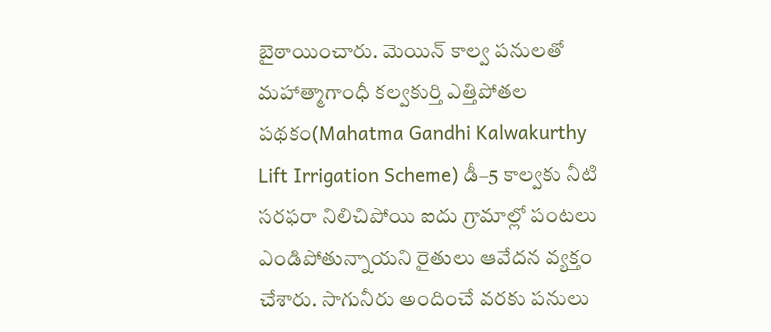బైఠాయించారు. మెయిన్ కాల్వ పనులతో మహాత్మాగాంధీ కల్వకుర్తి ఎత్తిపోతల పథకం(Mahatma Gandhi Kalwakurthy Lift Irrigation Scheme) డీ–5 కాల్వకు నీటి సరఫరా నిలిచిపోయి ఐదు గ్రామాల్లో పంటలు ఎండిపోతున్నాయని రైతులు ఆవేదన వ్యక్తం చేశారు. సాగునీరు అందించే వరకు పనులు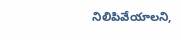నిలిపివేయాలని,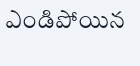ఎండిపోయిన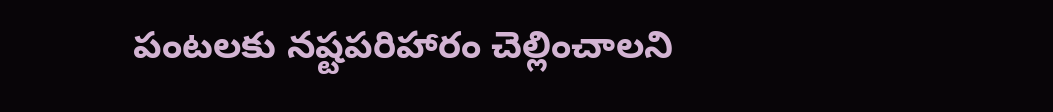పంటలకు నష్టపరిహారం చెల్లించాలని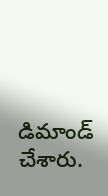డిమాండ్ చేశారు.